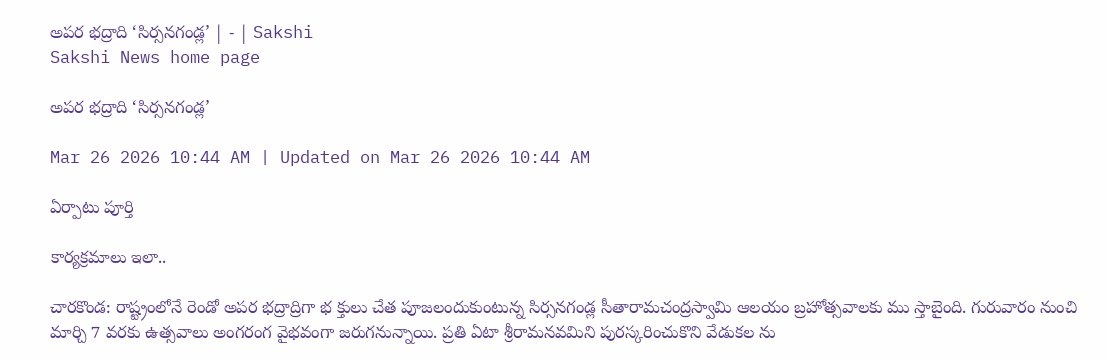అపర భద్రాది ‘సిర్సనగండ్ల’ | - | Sakshi
Sakshi News home page

అపర భద్రాది ‘సిర్సనగండ్ల’

Mar 26 2026 10:44 AM | Updated on Mar 26 2026 10:44 AM

ఏర్పాటు పూర్తి

కార్యక్రమాలు ఇలా..

చారకొండ: రాష్ట్రంలోనే రెండో అపర భద్రాద్రిగా భ క్తులు చేత పూజలందుకుంటున్న సిర్సనగండ్ల సీతారామచంద్రస్వామి ఆలయం బ్రహోత్సవాలకు ము స్తాబైంది. గురువారం నుంచి మార్చి 7 వరకు ఉత్సవాలు అంగరంగ వైభవంగా జరుగనున్నాయి. ప్రతి ఏటా శ్రీరామనవమిని పురస్కరించుకొని వేడుకల ను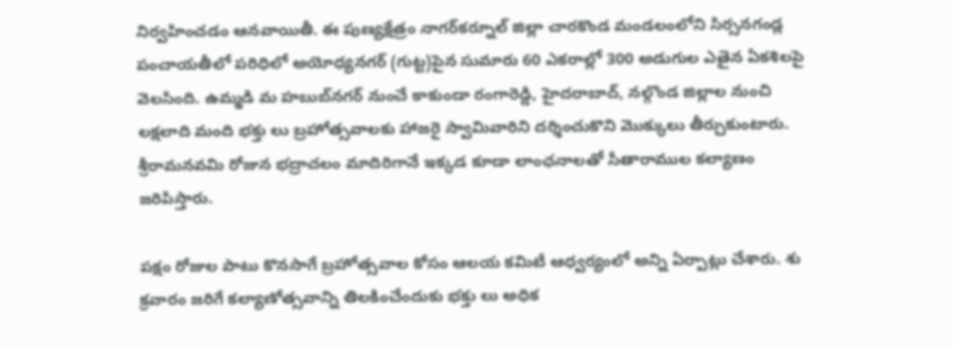నిర్వహించడం ఆనవాయితీ. ఈ పుణ్యక్షేత్రం నాగర్‌కర్నూల్‌ జిల్లా చారకొండ మండలంలోని సిర్సనగండ్ల పంచాయతీలో పరిధిలో అయోధ్యనగర్‌ (గుట్ట)పైన సుమారు 60 ఎకరాల్లో 300 అడుగుల ఎతైన ఏకశిలపై వెలసింది. ఉమ్మడి మ హబుబ్‌నగర్‌ నుంచే కాకుండా రంగారెడ్డి, హైదరాబాద్‌, నల్గొండ జిల్లాల నుంచి లక్షలాది మంది భక్తు లు బ్రహోత్సవాలకు హాజరై స్వామివారిని దర్శించుకొని మొక్కులు తీర్చుకుంటారు. శ్రీరామనవమి రోజున భద్రాచలం మాదిరిగానే ఇక్కడ కూడా లాంఛనాలతో సీతారాముల కల్యాణం జరిపిస్తారు.

పక్షం రోజుల పాటు కొనసాగే బ్రహోత్సవాల కోసం ఆలయ కమిటీ ఆధ్వర్యంలో అన్ని ఏర్పాట్లు చేశారు. శు క్రవారం జరిగే కల్యాణోత్సవాన్ని తిలకించేందుకు భక్తు లు అధిక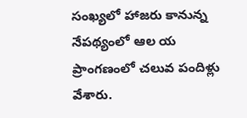సంఖ్యలో హాజరు కానున్న నేపథ్యంలో ఆల య ప్రాంగణంలో చలువ పందిళ్లు వేశారు.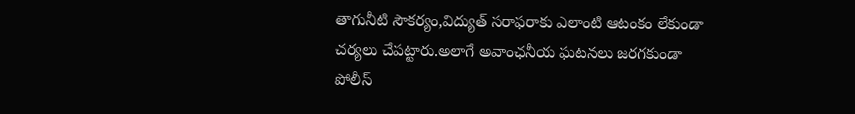తాగునీటి సౌకర్యం,విద్యుత్‌ సరాఫరాకు ఎలాంటి ఆటంకం లేకుండా చర్యలు చేపట్టారు.అలాగే అవాంఛనీయ ఘటనలు జరగకుండా పోలీస్‌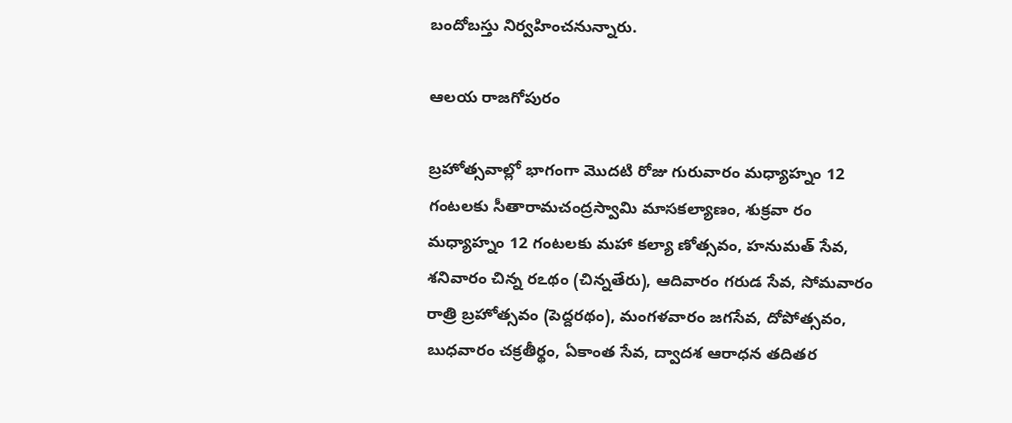బందోబస్తు నిర్వహించనున్నారు.

ఆలయ రాజగోపురం

బ్రహోత్సవాల్లో భాగంగా మొదటి రోజు గురువారం మధ్యాహ్నం 12 గంటలకు సీతారామచంద్రస్వామి మాసకల్యాణం, శుక్రవా రం మధ్యాహ్నం 12 గంటలకు మహా కల్యా ణోత్సవం, హనుమత్‌ సేవ, శనివారం చిన్న రఽథం (చిన్నతేరు), ఆదివారం గరుడ సేవ, సోమవారం రాత్రి బ్రహోత్సవం (పెద్దరథం), మంగళవారం జగసేవ, దోపోత్సవం, బుధవారం చక్రతీర్థం, ఏకాంత సేవ, ద్వాదశ ఆరాధన తదితర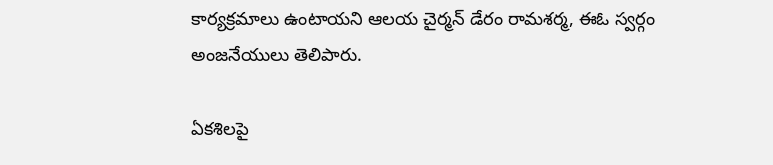కార్యక్రమాలు ఉంటాయని ఆలయ చైర్మన్‌ డేరం రామశర్మ, ఈఓ స్వర్గం అంజనేయులు తెలిపారు.

ఏకశిలపై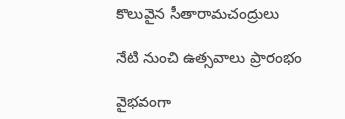కొలువైన సీతారామచంద్రులు

నేటి నుంచి ఉత్సవాలు ప్రారంభం

వైభవంగా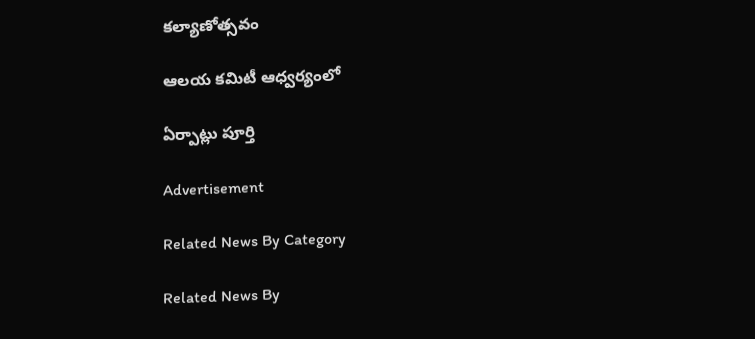కల్యాణోత్సవం

ఆలయ కమిటీ ఆధ్వర్యంలో

ఏర్పాట్లు పూర్తి

Advertisement

Related News By Category

Related News By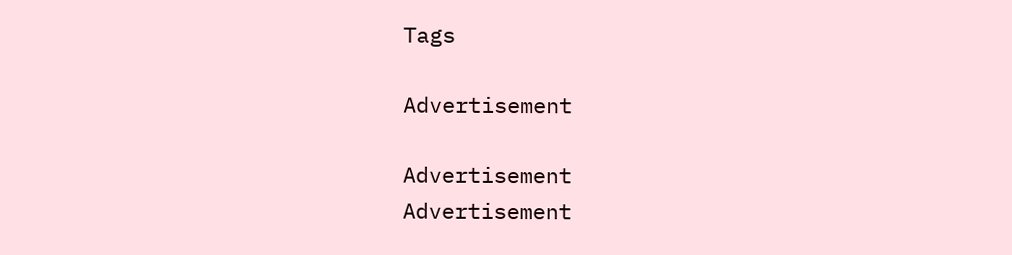Tags

Advertisement

Advertisement
Advertisement